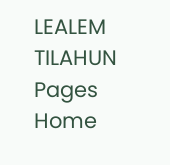LEALEM TILAHUN
Pages
Home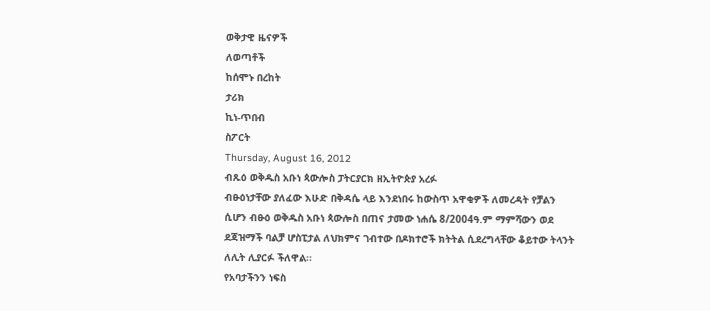ወቅታዊ ዜናዎች
ለወጣቶች
ከሰሞኑ በረከት
ታሪክ
ኪነ-ጥበብ
ስፖርት
Thursday, August 16, 2012
ብጹዕ ወቅዱስ አቡነ ጳውሎስ ፓትርያርክ ዘኢትዮጵያ አረፉ
ብፁዕነታቸው ያለፈው እሁድ በቅዳሴ ላይ እንደነበሩ ከውስጥ አዋቂዎች ለመረዳት የቻልን ሲሆን ብፁዕ ወቅዱስ አቡነ ጳውሎስ በጠና ታመው ነሐሴ 8/2004ዓ.ም ማምሻውን ወደ ደጃዝማች ባልቻ ሆስፒታል ለህክምና ገብተው በዶክተሮች ክትትል ሲደረግላቸው ቆይተው ትላንት ለሊት ሊያርፉ ችለዋል፡፡
የአባታችንን ነፍስ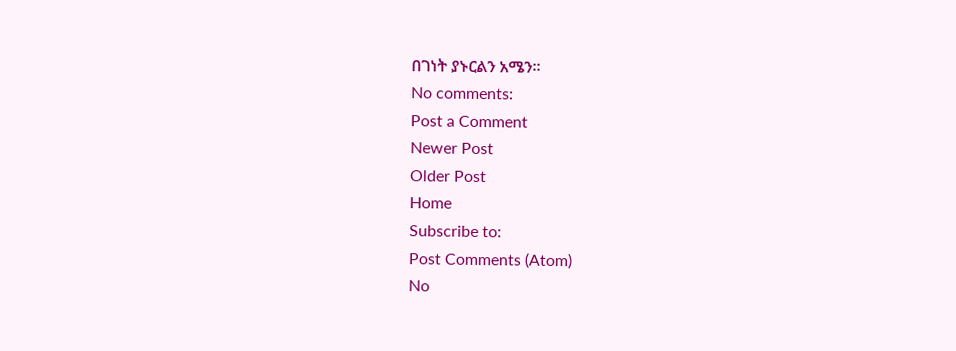በገነት ያኑርልን አሜን፡፡
No comments:
Post a Comment
Newer Post
Older Post
Home
Subscribe to:
Post Comments (Atom)
No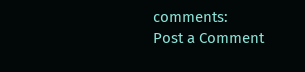comments:
Post a Comment